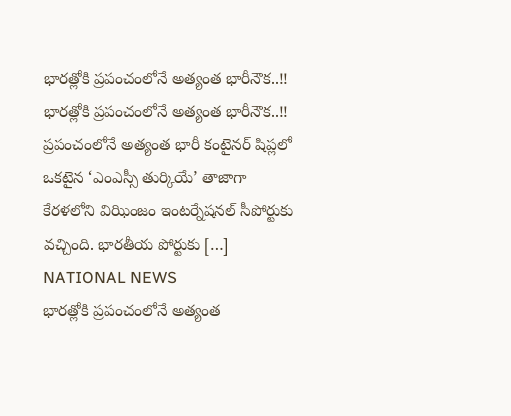భారత్లోకి ప్రపంచంలోనే అత్యంత భారీనౌక..!!
భారత్లోకి ప్రపంచంలోనే అత్యంత భారీనౌక..!! ప్రపంచంలోనే అత్యంత భారీ కంటైనర్ షిప్లలో ఒకటైన ‘ఎంఎస్సీ తుర్కియే’ తాజాగా కేరళలోని విఝింజం ఇంటర్నేషనల్ సీపోర్టుకు వచ్చింది. భారతీయ పోర్టుకు […]
NATIONAL NEWS
భారత్లోకి ప్రపంచంలోనే అత్యంత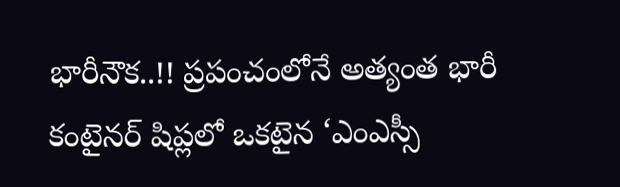భారీనౌక..!! ప్రపంచంలోనే అత్యంత భారీ కంటైనర్ షిప్లలో ఒకటైన ‘ఎంఎస్సీ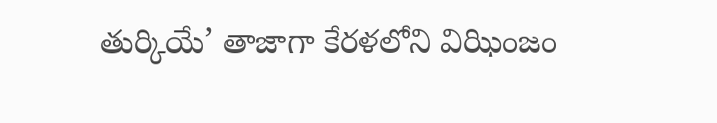తుర్కియే’ తాజాగా కేరళలోని విఝింజం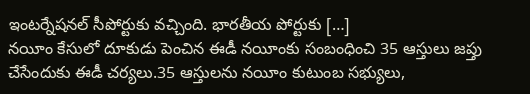ఇంటర్నేషనల్ సీపోర్టుకు వచ్చింది. భారతీయ పోర్టుకు […]
నయీం కేసులో దూకుడు పెంచిన ఈడీ నయీంకు సంబంధించి 35 ఆస్తులు జప్తు చేసేందుకు ఈడీ చర్యలు.35 ఆస్తులను నయీం కుటుంబ సభ్యులు,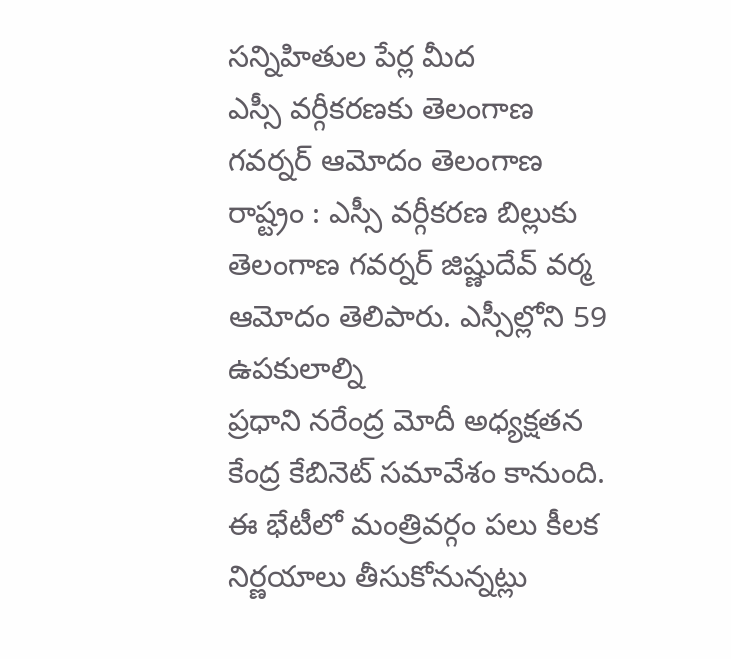సన్నిహితుల పేర్ల మీద
ఎస్సీ వర్గీకరణకు తెలంగాణ గవర్నర్ ఆమోదం తెలంగాణ రాష్ట్రం : ఎస్సీ వర్గీకరణ బిల్లుకు తెలంగాణ గవర్నర్ జిష్ణుదేవ్ వర్మ ఆమోదం తెలిపారు. ఎస్సీల్లోని 59 ఉపకులాల్ని
ప్రధాని నరేంద్ర మోదీ అధ్యక్షతన కేంద్ర కేబినెట్ సమావేశం కానుంది. ఈ భేటీలో మంత్రివర్గం పలు కీలక నిర్ణయాలు తీసుకోనున్నట్లు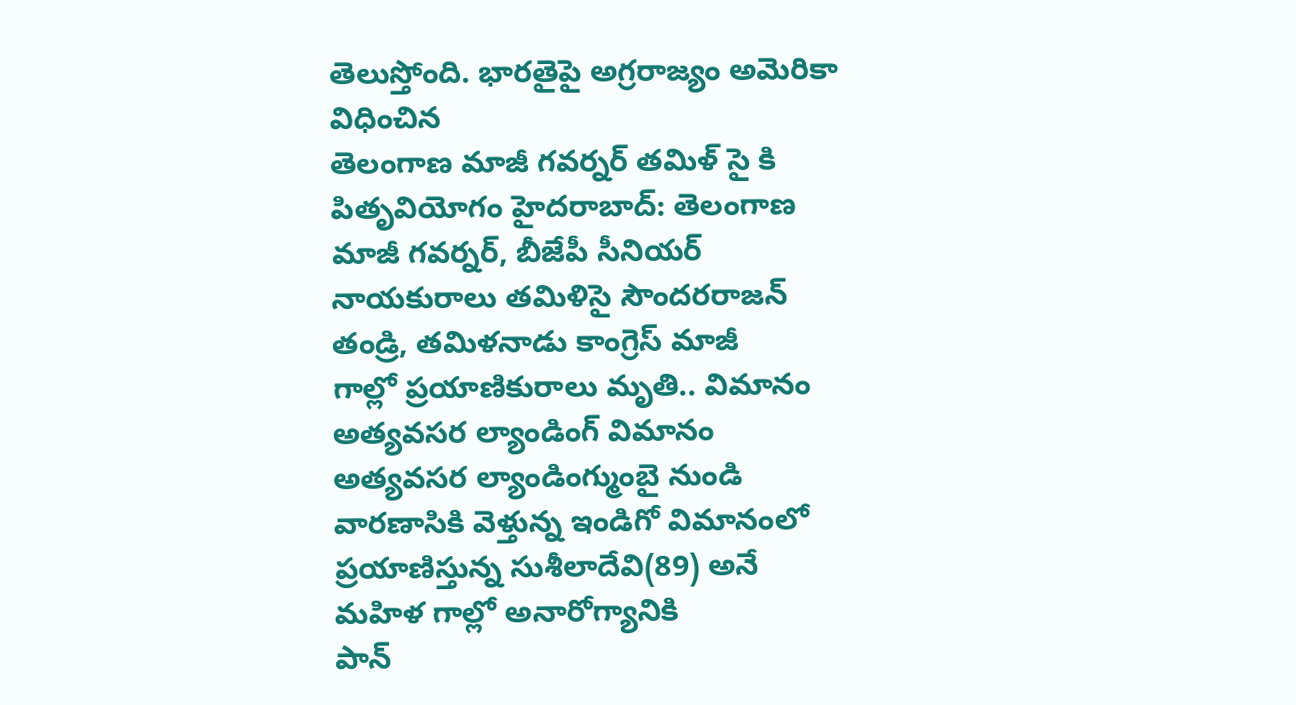తెలుస్తోంది. భారతైపై అగ్రరాజ్యం అమెరికా విధించిన
తెలంగాణ మాజీ గవర్నర్ తమిళ్ సై కి పితృవియోగం హైదరాబాద్: తెలంగాణ మాజీ గవర్నర్, బీజేపీ సీనియర్ నాయకురాలు తమిళిసై సౌందరరాజన్ తండ్రి, తమిళనాడు కాంగ్రెస్ మాజీ
గాల్లో ప్రయాణికురాలు మృతి.. విమానం అత్యవసర ల్యాండింగ్ విమానం అత్యవసర ల్యాండింగ్ముంబై నుండి వారణాసికి వెళ్తున్న ఇండిగో విమానంలో ప్రయాణిస్తున్న సుశీలాదేవి(89) అనే మహిళ గాల్లో అనారోగ్యానికి
పాన్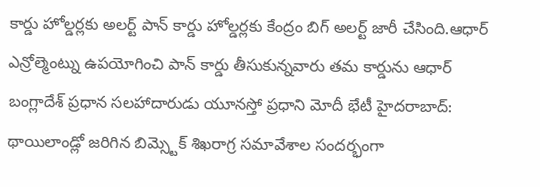కార్డు హోల్డర్లకు అలర్ట్ పాన్ కార్డు హోల్డర్లకు కేంద్రం బిగ్ అలర్ట్ జారీ చేసింది.ఆధార్ ఎన్రోల్మెంట్ను ఉపయోగించి పాన్ కార్డు తీసుకున్నవారు తమ కార్డును ఆధార్
బంగ్లాదేశ్ ప్రధాన సలహాదారుడు యూనస్తో ప్రధాని మోదీ భేటీ హైదరాబాద్: థాయిలాండ్లో జరిగిన బిమ్స్టెక్ శిఖరాగ్ర సమావేశాల సందర్భంగా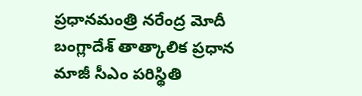ప్రధానమంత్రి నరేంద్ర మోదీ బంగ్లాదేశ్ తాత్కాలిక ప్రధాన
మాజీ సీఎం పరిస్థితి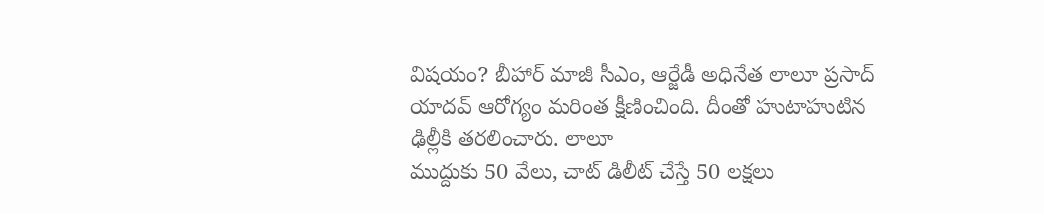విషయం? బీహార్ మాజీ సీఎం, ఆర్జేడీ అధినేత లాలూ ప్రసాద్ యాదవ్ ఆరోగ్యం మరింత క్షీణించింది. దీంతో హుటాహుటిన ఢిల్లీకి తరలించారు. లాలూ
ముద్దుకు 50 వేలు, చాట్ డిలీట్ చేస్తే 50 లక్షలు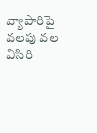వ్యాపారిపై వలపు వల విసిరి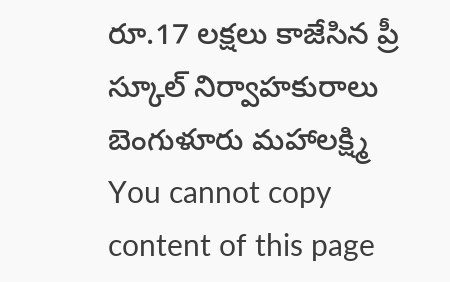రూ.17 లక్షలు కాజేసిన ప్రీ స్కూల్ నిర్వాహకురాలు బెంగుళూరు మహాలక్ష్మి
You cannot copy content of this page